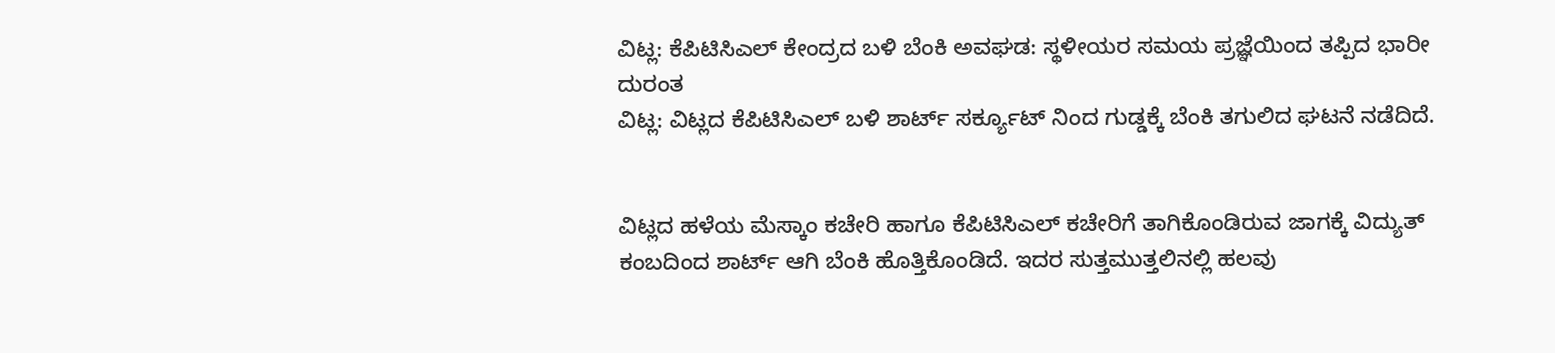ವಿಟ್ಲ: ಕೆಪಿಟಿಸಿಎಲ್ ಕೇಂದ್ರದ ಬಳಿ ಬೆಂಕಿ ಅವಘಡ: ಸ್ಥಳೀಯರ ಸಮಯ ಪ್ರಜ್ಞೆಯಿಂದ ತಪ್ಪಿದ ಭಾರೀ ದುರಂತ
ವಿಟ್ಲ: ವಿಟ್ಲದ ಕೆಪಿಟಿಸಿಎಲ್ ಬಳಿ ಶಾರ್ಟ್ ಸರ್ಕ್ಯೂಟ್ ನಿಂದ ಗುಡ್ಡಕ್ಕೆ ಬೆಂಕಿ ತಗುಲಿದ ಘಟನೆ ನಡೆದಿದೆ.


ವಿಟ್ಲದ ಹಳೆಯ ಮೆಸ್ಕಾಂ ಕಚೇರಿ ಹಾಗೂ ಕೆಪಿಟಿಸಿಎಲ್ ಕಚೇರಿಗೆ ತಾಗಿಕೊಂಡಿರುವ ಜಾಗಕ್ಕೆ ವಿದ್ಯುತ್ ಕಂಬದಿಂದ ಶಾರ್ಟ್ ಆಗಿ ಬೆಂಕಿ ಹೊತ್ತಿಕೊಂಡಿದೆ. ಇದರ ಸುತ್ತಮುತ್ತಲಿನಲ್ಲಿ ಹಲವು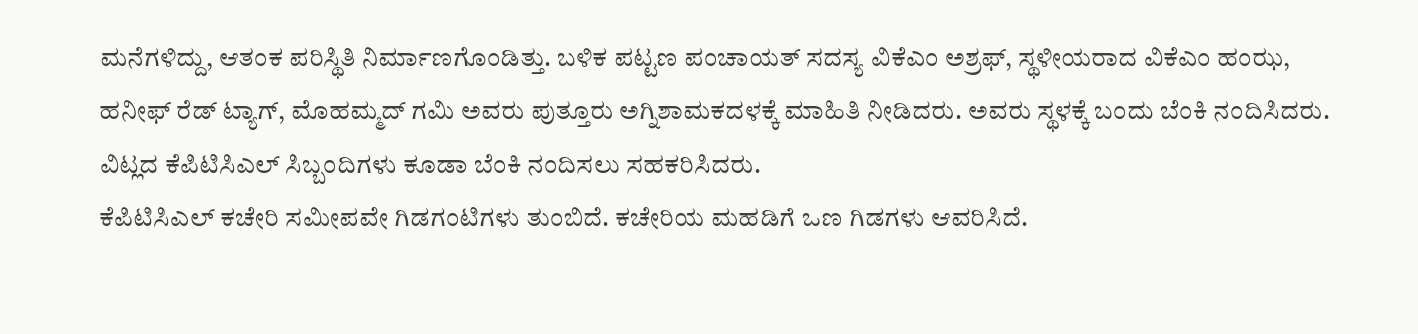ಮನೆಗಳಿದ್ದು, ಆತಂಕ ಪರಿಸ್ಥಿತಿ ನಿರ್ಮಾಣಗೊಂಡಿತ್ತು. ಬಳಿಕ ಪಟ್ಟಣ ಪಂಚಾಯತ್ ಸದಸ್ಯ ವಿಕೆಎಂ ಅಶ್ರಫ್, ಸ್ಥಳೀಯರಾದ ವಿಕೆಎಂ ಹಂಝ, ಹನೀಫ್ ರೆಡ್ ಟ್ಯಾಗ್, ಮೊಹಮ್ಮದ್ ಗಮಿ ಅವರು ಪುತ್ತೂರು ಅಗ್ನಿಶಾಮಕದಳಕ್ಕೆ ಮಾಹಿತಿ ನೀಡಿದರು. ಅವರು ಸ್ಥಳಕ್ಕೆ ಬಂದು ಬೆಂಕಿ ನಂದಿಸಿದರು. ವಿಟ್ಲದ ಕೆಪಿಟಿಸಿಎಲ್ ಸಿಬ್ಬಂದಿಗಳು ಕೂಡಾ ಬೆಂಕಿ ನಂದಿಸಲು ಸಹಕರಿಸಿದರು.
ಕೆಪಿಟಿಸಿಎಲ್ ಕಚೇರಿ ಸಮೀಪವೇ ಗಿಡಗಂಟಿಗಳು ತುಂಬಿದೆ. ಕಚೇರಿಯ ಮಹಡಿಗೆ ಒಣ ಗಿಡಗಳು ಆವರಿಸಿದೆ.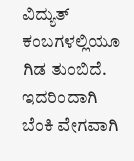ವಿದ್ಯುತ್ ಕಂಬಗಳಲ್ಲಿಯೂ ಗಿಡ ತುಂಬಿದೆ. ಇದರಿಂದಾಗಿ ಬೆಂಕಿ ವೇಗವಾಗಿ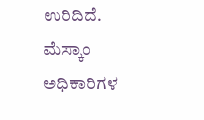ಉರಿದಿದೆ. ಮೆಸ್ಕಾಂ ಅಧಿಕಾರಿಗಳ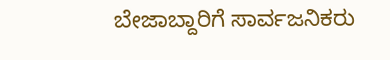ಬೇಜಾಬ್ದಾರಿಗೆ ಸಾರ್ವಜನಿಕರು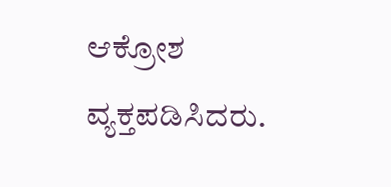ಆಕ್ರೋಶ ವ್ಯಕ್ತಪಡಿಸಿದರು.